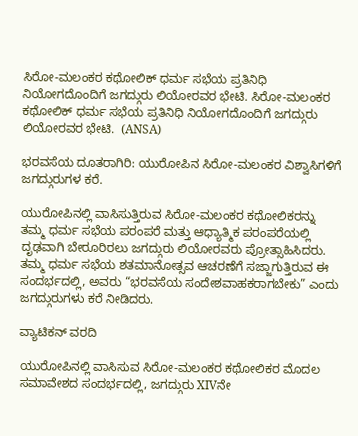ಸಿರೋ-ಮಲಂಕರ ಕಥೋಲಿಕ್ ಧರ್ಮ ಸಭೆಯ ಪ್ರತಿನಿಧಿ ನಿಯೋಗದೊಂದಿಗೆ ಜಗದ್ಗುರು ಲಿಯೋರವರ ಭೇಟಿ. ಸಿರೋ-ಮಲಂಕರ ಕಥೋಲಿಕ್ ಧರ್ಮ ಸಭೆಯ ಪ್ರತಿನಿಧಿ ನಿಯೋಗದೊಂದಿಗೆ ಜಗದ್ಗುರು ಲಿಯೋರವರ ಭೇಟಿ.  (ANSA)

ಭರವಸೆಯ ದೂತರಾಗಿರಿ: ಯುರೋಪಿನ ಸಿರೋ-ಮಲಂಕರ ವಿಶ್ವಾಸಿಗಳಿಗೆ ಜಗದ್ಗುರುಗಳ ಕರೆ.

ಯುರೋಪಿನಲ್ಲಿ ವಾಸಿಸುತ್ತಿರುವ ಸಿರೋ-ಮಲಂಕರ ಕಥೋಲಿಕರನ್ನು ತಮ್ಮ ಧರ್ಮ ಸಭೆಯ ಪರಂಪರೆ ಮತ್ತು ಆಧ್ಯಾತ್ಮಿಕ ಪರಂಪರೆಯಲ್ಲಿ ದೃಢವಾಗಿ ಬೇರೂರಿರಲು ಜಗದ್ಗುರು ಲಿಯೋರವರು ಪ್ರೋತ್ಸಾಹಿಸಿದರು. ತಮ್ಮ ಧರ್ಮ ಸಭೆಯ ಶತಮಾನೋತ್ಸವ ಆಚರಣೆಗೆ ಸಜ್ಜಾಗುತ್ತಿರುವ ಈ ಸಂದರ್ಭದಲ್ಲಿ, ಅವರು “ಭರವಸೆಯ ಸಂದೇಶವಾಹಕರಾಗಬೇಕು” ಎಂದು ಜಗದ್ಗುರುಗಳು ಕರೆ ನೀಡಿದರು.

ವ್ಯಾಟಿಕನ್ ವರದಿ

ಯುರೋಪಿನಲ್ಲಿ ವಾಸಿಸುವ ಸಿರೋ-ಮಲಂಕರ ಕಥೋಲಿಕರ ಮೊದಲ ಸಮಾವೇಶದ ಸಂದರ್ಭದಲ್ಲಿ, ಜಗದ್ಗುರು XIVನೇ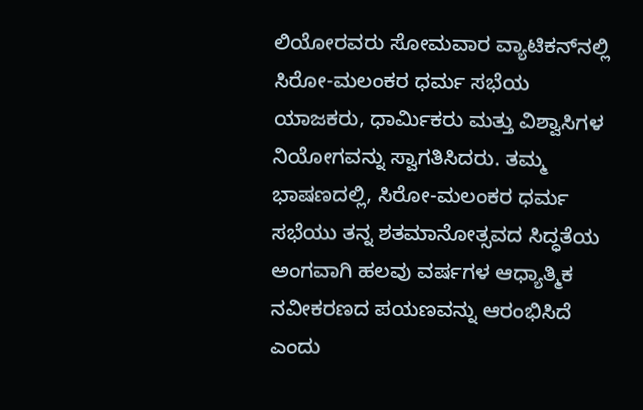ಲಿಯೋರವರು ಸೋಮವಾರ ವ್ಯಾಟಿಕನ್‌ನಲ್ಲಿ ಸಿರೋ-ಮಲಂಕರ ಧರ್ಮ ಸಭೆಯ ಯಾಜಕರು, ಧಾರ್ಮಿಕರು ಮತ್ತು ವಿಶ್ವಾಸಿಗಳ ನಿಯೋಗವನ್ನು ಸ್ವಾಗತಿಸಿದರು. ತಮ್ಮ ಭಾಷಣದಲ್ಲಿ, ಸಿರೋ-ಮಲಂಕರ ಧರ್ಮ ಸಭೆಯು ತನ್ನ ಶತಮಾನೋತ್ಸವದ ಸಿದ್ಧತೆಯ ಅಂಗವಾಗಿ ಹಲವು ವರ್ಷಗಳ ಆಧ್ಯಾತ್ಮಿಕ ನವೀಕರಣದ ಪಯಣವನ್ನು ಆರಂಭಿಸಿದೆ ಎಂದು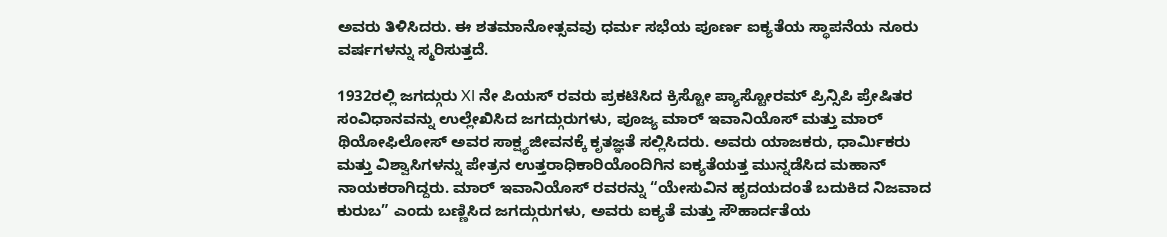ಅವರು ತಿಳಿಸಿದರು. ಈ ಶತಮಾನೋತ್ಸವವು ಧರ್ಮ ಸಭೆಯ ಪೂರ್ಣ ಐಕ್ಯತೆಯ ಸ್ಥಾಪನೆಯ ನೂರು ವರ್ಷಗಳನ್ನು ಸ್ಮರಿಸುತ್ತದೆ.

1932ರಲ್ಲಿ ಜಗದ್ಗುರು XI ನೇ ಪಿಯಸ್ ರವರು ಪ್ರಕಟಿಸಿದ ಕ್ರಿಸ್ಟೋ ಪ್ಯಾಸ್ಟೋರಮ್ ಪ್ರಿನ್ಸಿಪಿ ಪ್ರೇಷಿತರ ಸಂವಿಧಾನವನ್ನು ಉಲ್ಲೇಖಿಸಿದ ಜಗದ್ಗುರುಗಳು, ಪೂಜ್ಯ ಮಾರ್ ಇವಾನಿಯೊಸ್ ಮತ್ತು ಮಾರ್ ಥಿಯೋಫಿಲೋಸ್ ಅವರ ಸಾಕ್ಷ್ಯಜೀವನಕ್ಕೆ ಕೃತಜ್ಞತೆ ಸಲ್ಲಿಸಿದರು. ಅವರು ಯಾಜಕರು, ಧಾರ್ಮಿಕರು ಮತ್ತು ವಿಶ್ವಾಸಿಗಳನ್ನು ಪೇತ್ರನ ಉತ್ತರಾಧಿಕಾರಿಯೊಂದಿಗಿನ ಐಕ್ಯತೆಯತ್ತ ಮುನ್ನಡೆಸಿದ ಮಹಾನ್ ನಾಯಕರಾಗಿದ್ದರು. ಮಾರ್ ಇವಾನಿಯೊಸ್ ರವರನ್ನು “ಯೇಸುವಿನ ಹೃದಯದಂತೆ ಬದುಕಿದ ನಿಜವಾದ ಕುರುಬ” ಎಂದು ಬಣ್ಣಿಸಿದ ಜಗದ್ಗುರುಗಳು, ಅವರು ಐಕ್ಯತೆ ಮತ್ತು ಸೌಹಾರ್ದತೆಯ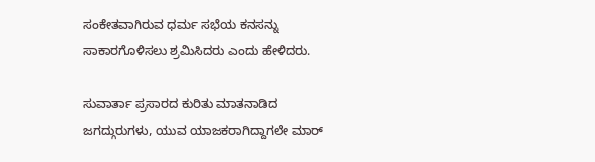ಸಂಕೇತವಾಗಿರುವ ಧರ್ಮ ಸಭೆಯ ಕನಸನ್ನು ಸಾಕಾರಗೊಳಿಸಲು ಶ್ರಮಿಸಿದರು ಎಂದು ಹೇಳಿದರು.

ಸುವಾರ್ತಾ ಪ್ರಸಾರದ ಕುರಿತು ಮಾತನಾಡಿದ ಜಗದ್ಗುರುಗಳು, ಯುವ ಯಾಜಕರಾಗಿದ್ದಾಗಲೇ ಮಾರ್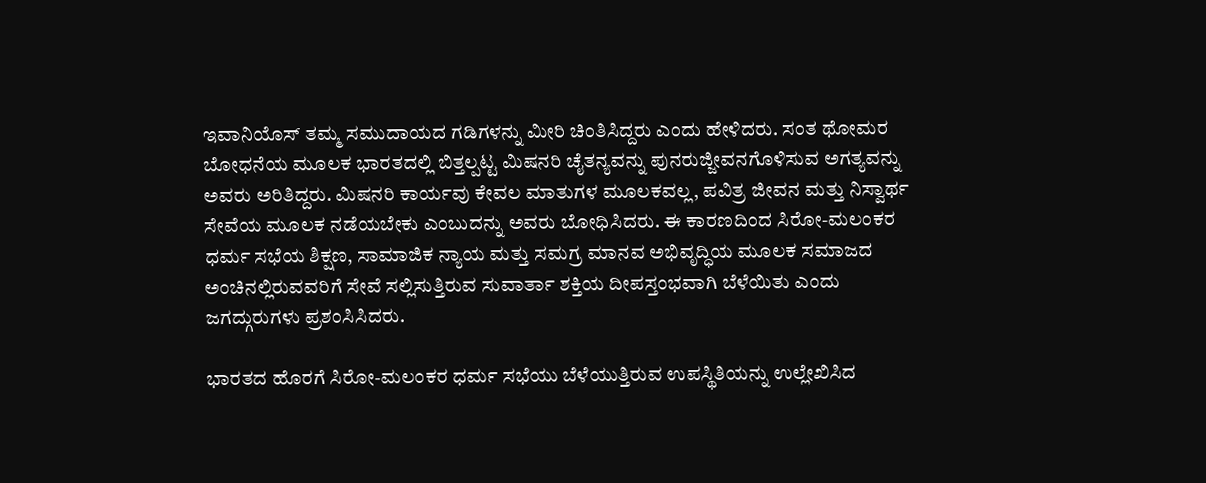ಇವಾನಿಯೊಸ್ ತಮ್ಮ ಸಮುದಾಯದ ಗಡಿಗಳನ್ನು ಮೀರಿ ಚಿಂತಿಸಿದ್ದರು ಎಂದು ಹೇಳಿದರು. ಸಂತ ಥೋಮರ ಬೋಧನೆಯ ಮೂಲಕ ಭಾರತದಲ್ಲಿ ಬಿತ್ತಲ್ಪಟ್ಟ ಮಿಷನರಿ ಚೈತನ್ಯವನ್ನು ಪುನರುಜ್ಜೀವನಗೊಳಿಸುವ ಅಗತ್ಯವನ್ನು ಅವರು ಅರಿತಿದ್ದರು. ಮಿಷನರಿ ಕಾರ್ಯವು ಕೇವಲ ಮಾತುಗಳ ಮೂಲಕವಲ್ಲ, ಪವಿತ್ರ ಜೀವನ ಮತ್ತು ನಿಸ್ವಾರ್ಥ ಸೇವೆಯ ಮೂಲಕ ನಡೆಯಬೇಕು ಎಂಬುದನ್ನು ಅವರು ಬೋಧಿಸಿದರು. ಈ ಕಾರಣದಿಂದ ಸಿರೋ-ಮಲಂಕರ ಧರ್ಮ ಸಭೆಯ ಶಿಕ್ಷಣ, ಸಾಮಾಜಿಕ ನ್ಯಾಯ ಮತ್ತು ಸಮಗ್ರ ಮಾನವ ಅಭಿವೃದ್ಧಿಯ ಮೂಲಕ ಸಮಾಜದ ಅಂಚಿನಲ್ಲಿರುವವರಿಗೆ ಸೇವೆ ಸಲ್ಲಿಸುತ್ತಿರುವ ಸುವಾರ್ತಾ ಶಕ್ತಿಯ ದೀಪಸ್ತಂಭವಾಗಿ ಬೆಳೆಯಿತು ಎಂದು ಜಗದ್ಗುರುಗಳು ಪ್ರಶಂಸಿಸಿದರು.

ಭಾರತದ ಹೊರಗೆ ಸಿರೋ-ಮಲಂಕರ ಧರ್ಮ ಸಭೆಯು ಬೆಳೆಯುತ್ತಿರುವ ಉಪಸ್ಥಿತಿಯನ್ನು ಉಲ್ಲೇಖಿಸಿದ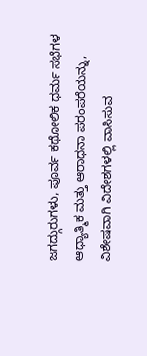ಜಗದ್ಗುರುಗಳು, ಪೂರ್ವ ಕಥೋಲಿಕ ಧರ್ಮ ಸಭೆಗಳ ಆಧ್ಯಾತ್ಮಿಕ ಮತ್ತು ಆರಾಧನಾ ಪರಂಪರೆಯನ್ನು, ವಿಶೇಷವಾಗಿ ವಿದೇಶಗಳಲ್ಲಿ ವಾಸಿಸುವ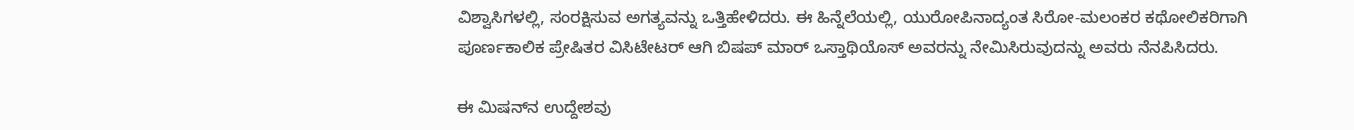ವಿಶ್ವಾಸಿಗಳಲ್ಲಿ, ಸಂರಕ್ಷಿಸುವ ಅಗತ್ಯವನ್ನು ಒತ್ತಿಹೇಳಿದರು. ಈ ಹಿನ್ನೆಲೆಯಲ್ಲಿ, ಯುರೋಪಿನಾದ್ಯಂತ ಸಿರೋ-ಮಲಂಕರ ಕಥೋಲಿಕರಿಗಾಗಿ ಪೂರ್ಣಕಾಲಿಕ ಪ್ರೇಷಿತರ ವಿಸಿಟೇಟರ್ ಆಗಿ ಬಿಷಪ್ ಮಾರ್ ಒಸ್ತಾಥಿಯೊಸ್ ಅವರನ್ನು ನೇಮಿಸಿರುವುದನ್ನು ಅವರು ನೆನಪಿಸಿದರು.

ಈ ಮಿಷನ್‌ನ ಉದ್ದೇಶವು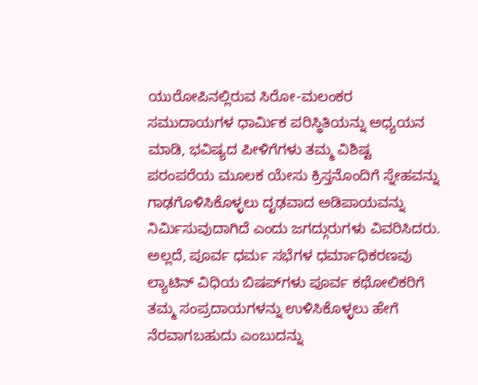ಯುರೋಪಿನಲ್ಲಿರುವ ಸಿರೋ-ಮಲಂಕರ ಸಮುದಾಯಗಳ ಧಾರ್ಮಿಕ ಪರಿಸ್ಥಿತಿಯನ್ನು ಅಧ್ಯಯನ ಮಾಡಿ, ಭವಿಷ್ಯದ ಪೀಳಿಗೆಗಳು ತಮ್ಮ ವಿಶಿಷ್ಟ ಪರಂಪರೆಯ ಮೂಲಕ ಯೇಸು ಕ್ರಿಸ್ತನೊಂದಿಗೆ ಸ್ನೇಹವನ್ನು ಗಾಢಗೊಳಿಸಿಕೊಳ್ಳಲು ದೃಢವಾದ ಅಡಿಪಾಯವನ್ನು ನಿರ್ಮಿಸುವುದಾಗಿದೆ ಎಂದು ಜಗದ್ಗುರುಗಳು ವಿವರಿಸಿದರು. ಅಲ್ಲದೆ, ಪೂರ್ವ ಧರ್ಮ ಸಭೆಗಳ ಧರ್ಮಾಧಿಕರಣವು ಲ್ಯಾಟಿನ್ ವಿಧಿಯ ಬಿಷಪ್‌ಗಳು ಪೂರ್ವ ಕಥೋಲಿಕರಿಗೆ ತಮ್ಮ ಸಂಪ್ರದಾಯಗಳನ್ನು ಉಳಿಸಿಕೊಳ್ಳಲು ಹೇಗೆ ನೆರವಾಗಬಹುದು ಎಂಬುದನ್ನು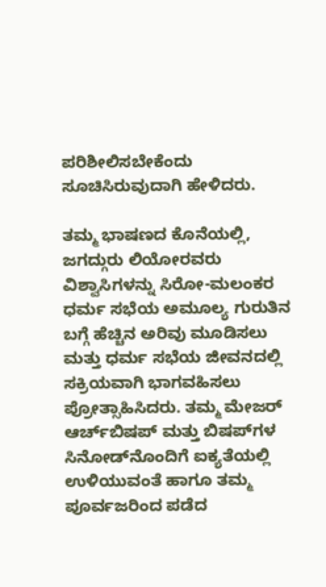ಪರಿಶೀಲಿಸಬೇಕೆಂದು ಸೂಚಿಸಿರುವುದಾಗಿ ಹೇಳಿದರು.

ತಮ್ಮ ಭಾಷಣದ ಕೊನೆಯಲ್ಲಿ, ಜಗದ್ಗುರು ಲಿಯೋರವರು ವಿಶ್ವಾಸಿಗಳನ್ನು ಸಿರೋ-ಮಲಂಕರ ಧರ್ಮ ಸಭೆಯ ಅಮೂಲ್ಯ ಗುರುತಿನ ಬಗ್ಗೆ ಹೆಚ್ಚಿನ ಅರಿವು ಮೂಡಿಸಲು ಮತ್ತು ಧರ್ಮ ಸಭೆಯ ಜೀವನದಲ್ಲಿ ಸಕ್ರಿಯವಾಗಿ ಭಾಗವಹಿಸಲು ಪ್ರೋತ್ಸಾಹಿಸಿದರು. ತಮ್ಮ ಮೇಜರ್ ಆರ್ಚ್‌ಬಿಷಪ್ ಮತ್ತು ಬಿಷಪ್‌ಗಳ ಸಿನೋಡ್‌ನೊಂದಿಗೆ ಐಕ್ಯತೆಯಲ್ಲಿ ಉಳಿಯುವಂತೆ ಹಾಗೂ ತಮ್ಮ ಪೂರ್ವಜರಿಂದ ಪಡೆದ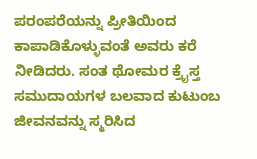ಪರಂಪರೆಯನ್ನು ಪ್ರೀತಿಯಿಂದ ಕಾಪಾಡಿಕೊಳ್ಳುವಂತೆ ಅವರು ಕರೆ ನೀಡಿದರು. ಸಂತ ಥೋಮರ ಕ್ರೈಸ್ತ ಸಮುದಾಯಗಳ ಬಲವಾದ ಕುಟುಂಬ ಜೀವನವನ್ನು ಸ್ಮರಿಸಿದ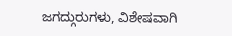ಜಗದ್ಗುರುಗಳು, ವಿಶೇಷವಾಗಿ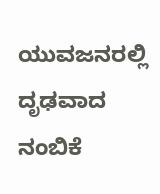ಯುವಜನರಲ್ಲಿ ದೃಢವಾದ ನಂಬಿಕೆ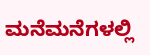ಮನೆಮನೆಗಳಲ್ಲಿ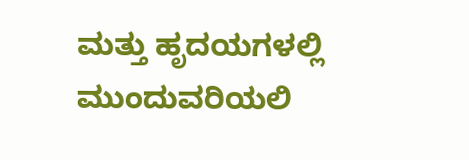ಮತ್ತು ಹೃದಯಗಳಲ್ಲಿ ಮುಂದುವರಿಯಲಿ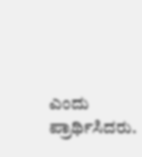ಎಂದು ಪ್ರಾರ್ಥಿಸಿದರು.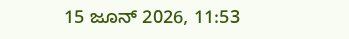15 ಜೂನ್ 2026, 11:53